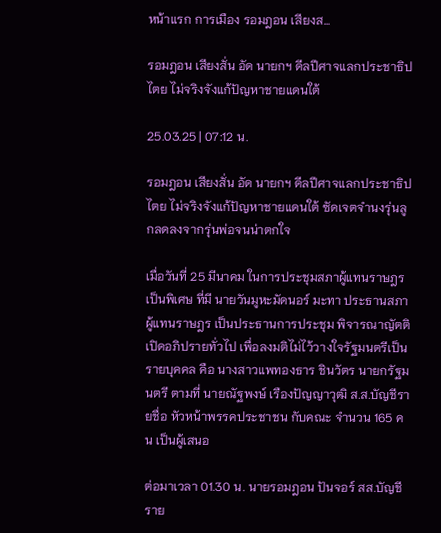หน้าแรก การเมือง รอมฎอน เสียงส...

รอมฎอน เสียงสั่น อัด นายกฯ ดีลปีศาจแลกประชาธิปไตย ไม่จริงจังแก้ปัญหาชายแดนใต้

25.03.25 | 07:12 น.

รอมฎอน เสียงสั่น อัด นายกฯ ดีลปีศาจแลกประชาธิปไตย ไม่จริงจังแก้ปัญหาชายแดนใต้ ซัดเจตจำนงรุ่นลูกลดลงจากรุ่นพ่อจนน่าตกใจ

เมื่อวันที่ 25 มีนาคม ในการประชุมสภาผู้แทนราษฎรเป็นพิเศษ ที่มี นายวันมูหะมัดนอร์ มะทา ประธานสภาผู้แทนราษฎร เป็นประธานการประชุม พิจารณาญัตติเปิดอภิปรายทั่วไป เพื่อลงมติไม่ไว้วางใจรัฐมนตรีเป็นรายบุคคล คือ นางสาวแพทองธาร ชินวัตร นายกรัฐมนตรี ตามที่ นายณัฐพงษ์ เรืองปัญญาวุฒิ ส.ส.บัญชีรายชื่อ หัวหน้าพรรคประชาชน กับคณะ จำนวน 165 คน เป็นผู้เสนอ

ต่อมาเวลา 01.30 น. นายรอมฎอน ปันจอร์ สส.บัญชีราย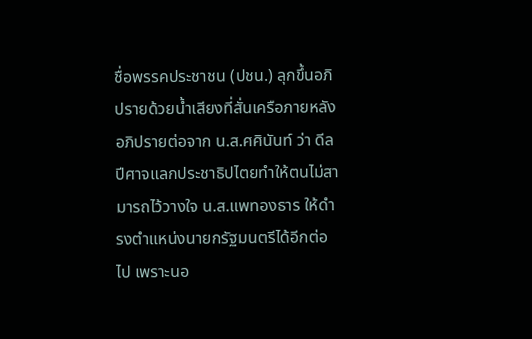ชื่อพรรคประชาชน (ปชน.) ลุกขึ้นอภิปรายด้วยน้ำเสียงที่สั่นเครือภายหลังอภิปรายต่อจาก น.ส.ศศินันท์ ว่า ดีลปีศาจแลกประชาธิปไตยทำให้ตนไม่สามารถไว้วางใจ น.ส.แพทองธาร ให้ดำรงตำแหน่งนายกรัฐมนตรีได้อีกต่อไป เพราะนอ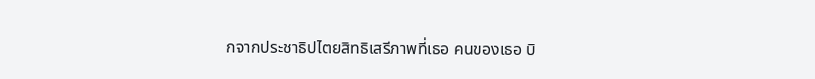กจากประชาธิปไตยสิทธิเสรีภาพที่เธอ คนของเธอ บิ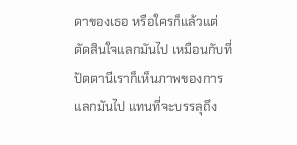ดาของเธอ หรือใครก็แล้วแต่ตัดสินใจแลกมันไป เหมือนกับที่ปัตตานีเราก็เห็นภาพของการแลกมันไป แทนที่จะบรรลุถึง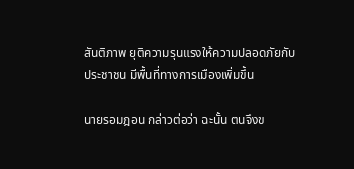สันติภาพ ยุติความรุนแรงให้ความปลอดภัยกับประชาชน มีพื้นที่ทางการเมืองเพิ่มขึ้น

นายรอมฎอน กล่าวต่อว่า ฉะนั้น ตนจึงข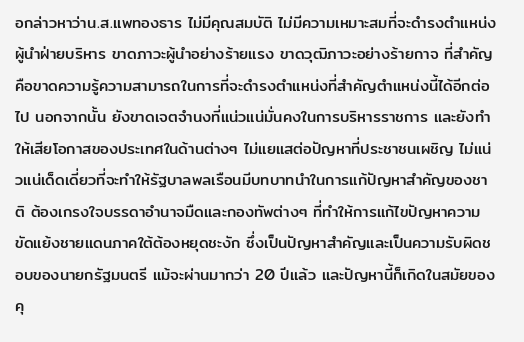อกล่าวหาว่าน.ส.แพทองธาร ไม่มีคุณสมบัติ ไม่มีความเหมาะสมที่จะดำรงตำแหน่งผู้นำฝ่ายบริหาร ขาดภาวะผู้นำอย่างร้ายแรง ขาดวุฒิภาวะอย่างร้ายกาจ ที่สำคัญคือขาดความรู้ความสามารถในการที่จะดำรงตำแหน่งที่สำคัญตำแหน่งนี้ได้อีกต่อไป นอกจากนั้น ยังขาดเจตจำนงที่แน่วแน่มั่นคงในการบริหารราชการ และยังทำให้เสียโอกาสของประเทศในด้านต่างๆ ไม่แยแสต่อปัญหาที่ประชาชนเผชิญ ไม่แน่วแน่เด็ดเดี่ยวที่จะทำให้รัฐบาลพลเรือนมีบทบาทนำในการแก้ปัญหาสำคัญของชาติ ต้องเกรงใจบรรดาอำนาจมืดและกองทัพต่างๆ ที่ทำให้การแก้ไขปัญหาความขัดแย้งชายแดนภาคใต้ต้องหยุดชะงัก ซึ่งเป็นปัญหาสำคัญและเป็นความรับผิดชอบของนายกรัฐมนตรี แม้จะผ่านมากว่า 20 ปีแล้ว และปัญหานี้ก็เกิดในสมัยของคุ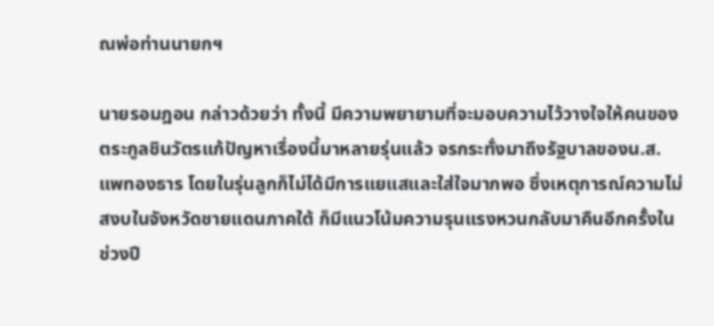ณพ่อท่านนายกฯ

นายรอมฎอน กล่าวด้วยว่า ทั้งนี้ มีความพยายามที่จะมอบความไว้วางใจให้คนของตระกูลชินวัตรแก้ปัญหาเรื่องนี้มาหลายรุ่นแล้ว จรกระทั่งมาถึงรัฐบาลของน.ส.แพทองธาร โดยในรุ่นลูกก็ไม่ได้มีการแยแสและใส่ใจมากพอ ซึ่งเหตุการณ์ความไม่สงบในจังหวัดชายแดนภาคใต้ ก็มีแนวโน้มความรุนแรงหวนกลับมาคืนอีกครั้งในช่วงปี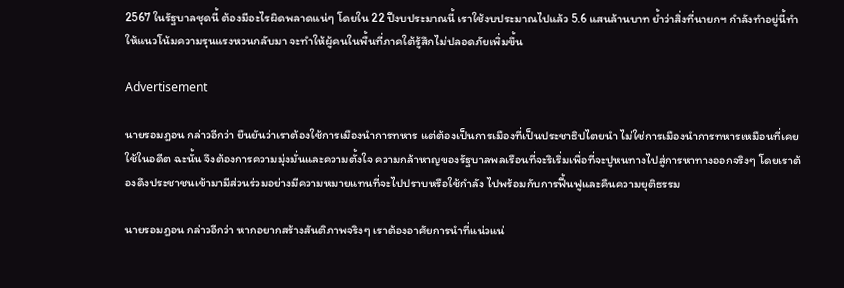2567 ในรัฐบาลชุดนี้ ต้องมีอะไรผิดพลาดแน่ๆ โดยใน 22 ปีงบประมาณนี้ เราใช้งบประมาณไปแล้ว 5.6 แสนล้านบาท ย้ำว่าสิ่งที่นายกฯ กำลังทำอยู่นี้ทำให้แนวโน้มความรุนแรงหวนกลับมา จะทำให้ผู้คนในพื้นที่ภาคใต้รู้สึกไม่ปลอดภัยเพิ่มขึ้น

Advertisement

นายรอมฎอน กล่าวอีกว่า ยืนยันว่าเราต้องใช้การเมืองนำการทหาร แต่ต้องเป็นการเมืองที่เป็นประชาธิปไตยนำ ไม่ใช่การเมืองนำการทหารเหมือนที่เคยใช้ในอดีต ฉะนั้น จึงต้องการความมุ่งมั่นและความตั้งใจ ความกล้าหาญของรัฐบาลพลเรือนที่จะริเริ่มเพื่อที่จะปูหนทางไปสู่การหาทางออกจริงๆ โดยเราต้องดึงประชาชนเข้ามามีส่วนร่วมอย่างมีความหมายแทนที่จะไปปราบหรือใช้กำลัง ไปพร้อมกับการฟื้นฟูและคืนความยุติธรรม

นายรอมฎอน กล่าวอีกว่า หากอยากสร้างสันติภาพจริงๆ เราต้องอาศัยการนำที่แน่วแน่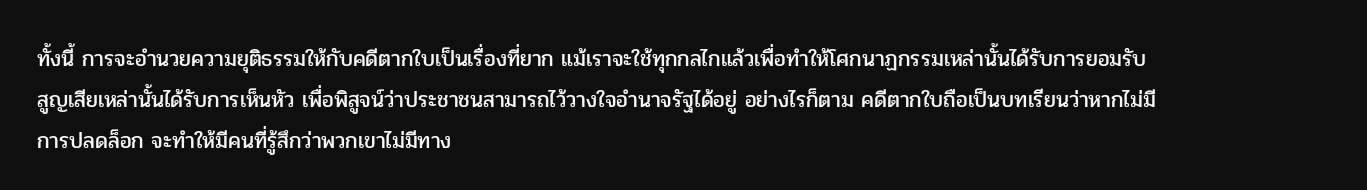ทั้งนี้ การจะอำนวยความยุติธรรมให้กับคดีตากใบเป็นเรื่องที่ยาก แม้เราจะใช้ทุกกลไกแล้วเพื่อทำให้โศกนาฏกรรมเหล่านั้นได้รับการยอมรับ สูญเสียเหล่านั้นได้รับการเห็นหัว เพื่อพิสูจน์ว่าประชาชนสามารถไว้วางใจอำนาจรัฐได้อยู่ อย่างไรก็ตาม คดีตากใบถือเป็นบทเรียนว่าหากไม่มีการปลดล็อก จะทำให้มีคนที่รู้สึกว่าพวกเขาไม่มีทาง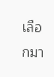เลือกมา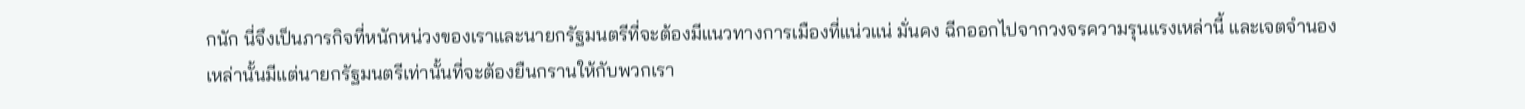กนัก นี่จึงเป็นภารกิจที่หนักหน่วงของเราและนายกรัฐมนตรีที่จะต้องมีแนวทางการเมืองที่แน่วแน่ มั่นคง ฉีกออกไปจากวงจรความรุนแรงเหล่านี้ และเจตจำนองเหล่านั้นมีแต่นายกรัฐมนตรีเท่านั้นที่จะต้องยืนกรานให้กับพวกเรา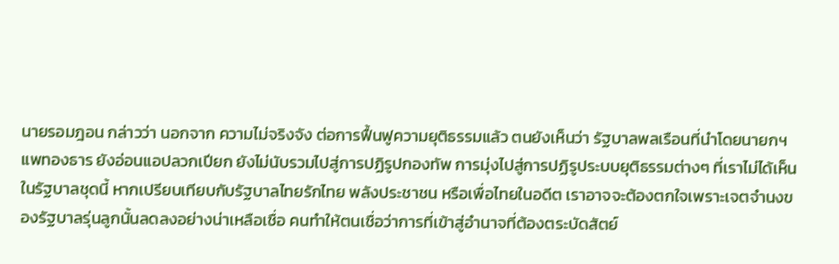นายรอมฎอน กล่าวว่า นอกจาก ความไม่จริงจัง ต่อการฟื้นฟูความยุติธรรมแล้ว ตนยังเห็นว่า รัฐบาลพลเรือนที่นำโดยนายกฯ แพทองธาร ยังอ่อนแอปลวกเปียก ยังไม่นับรวมไปสู่การปฏิรูปกองทัพ การมุ่งไปสู่การปฏิรูประบบยุติธรรมต่างๆ ที่เราไม่ได้เห็นในรัฐบาลชุดนี้ หากเปรียบเทียบกับรัฐบาลไทยรักไทย พลังประชาชน หรือเพื่อไทยในอดีต เราอาจจะต้องตกใจเพราะเจตจำนงของรัฐบาลรุ่นลูกนั้นลดลงอย่างน่าเหลือเชื่อ คนทำให้ตนเชื่อว่าการที่เข้าสู่อำนาจที่ต้องตระบัดสัตย์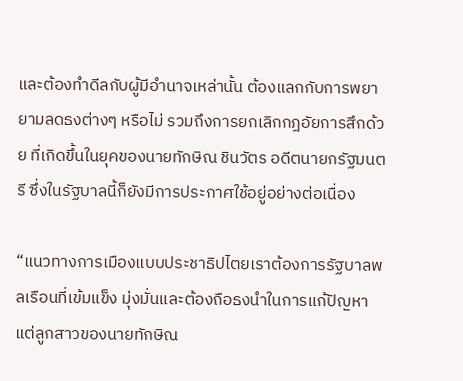และต้องทำดีลกับผู้มีอำนาจเหล่านั้น ต้องแลกกับการพยายามลดธงต่างๆ หรือไม่ รวมถึงการยกเลิกกฎอัยการสึกด้วย ที่เกิดขึ้นในยุคของนายทักษิณ ชินวัตร อดีตนายกรัฐมนตรี ซึ่งในรัฐบาลนี้ก็ยังมีการประกาศใช้อยู่อย่างต่อเนื่อง

“แนวทางการเมืองแบบประชาธิปไตยเราต้องการรัฐบาลพลเรือนที่เข้มแข็ง มุ่งมั่นและต้องถือธงนำในการแก้ปัญหา แต่ลูกสาวของนายทักษิณ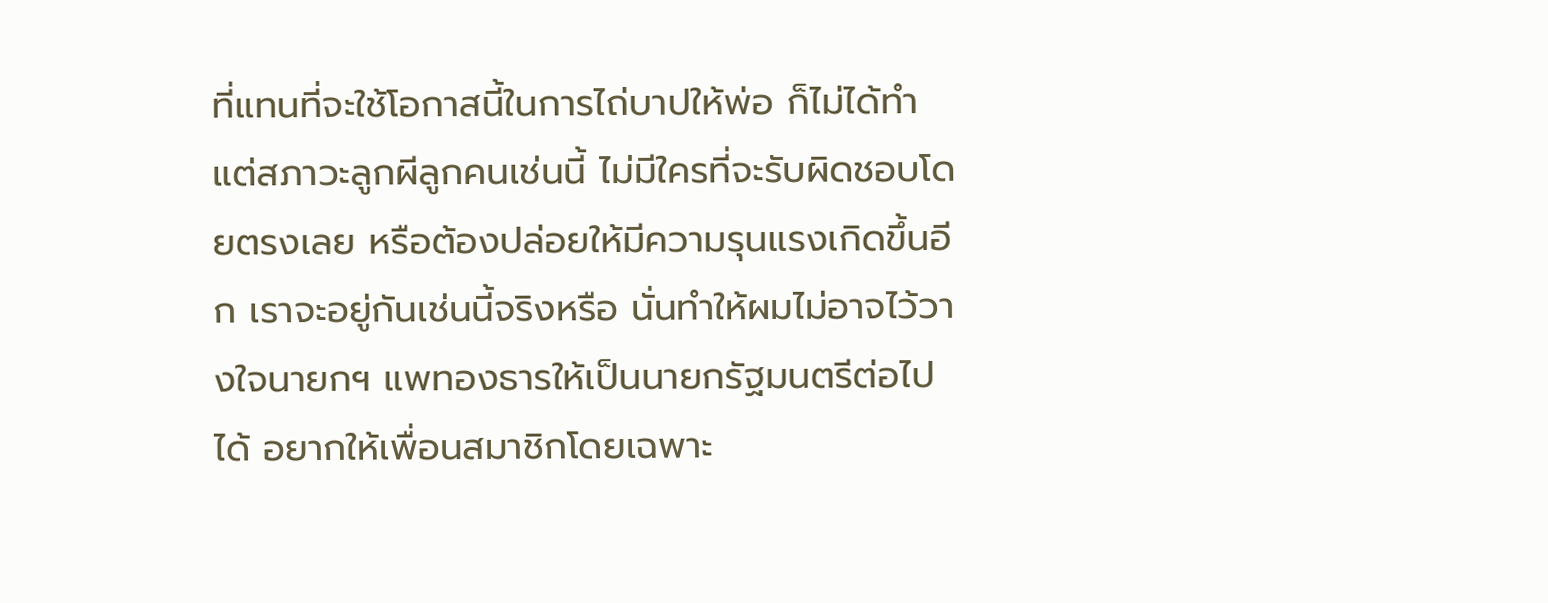ที่แทนที่จะใช้โอกาสนี้ในการไถ่บาปให้พ่อ ก็ไม่ได้ทำ แต่สภาวะลูกผีลูกคนเช่นนี้ ไม่มีใครที่จะรับผิดชอบโดยตรงเลย หรือต้องปล่อยให้มีความรุนแรงเกิดขึ้นอีก เราจะอยู่กันเช่นนี้จริงหรือ นั่นทำให้ผมไม่อาจไว้วางใจนายกฯ แพทองธารให้เป็นนายกรัฐมนตรีต่อไปได้ อยากให้เพื่อนสมาชิกโดยเฉพาะ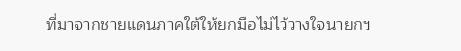ที่มาจากชายแดนภาคใต้ให้ยกมือไม่ไว้วางใจนายกฯ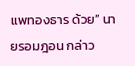แพทองธาร ด้วย” นายรอมฎอน กล่าว